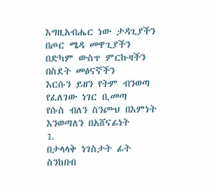እግዚአብሔር ነው ታዳጊያችን በጦር ሜዳ መዋጊያችን
በድካም ውስጥ ምርኩዛችን በስደት መፅናኛችን
እርሱን ይዘን የትም ብንወጣ የፈለገው ነገር ቢመጣ
የሱስ ብለን ስንጮህ በእምነት እንወጣለን በአሸናፊነት
1.
በታላላቅ ነገስታት ፊት
ስንከበብ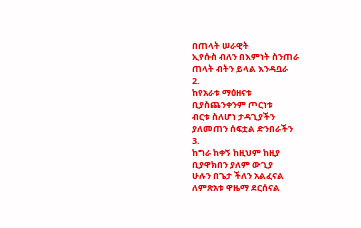በጠላት ሠራዊት
ኢየሱስ ብለን በእምነት ስንጠራ
ጠላት ብትን ይላል እንዳቧራ
2.
ከየአራቱ ማዕዘናቱ
ቢያስጨንቀንም ጦርነቱ
ብርቱ ስለሆነ ታዳጊያችን
ያለመጠን ሰፍቷል ድንበራችን
3.
ከግራ ከቀኝ ከዚህም ከዚያ
ቢያዋክበን ያለም ውጊያ
ሁሉን በጌታ ችለን አልፈናል
ለምጽአቱ ዋዜማ ደርሰናል